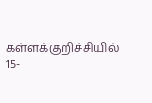கள்ளக்குறிச்சியில் 15-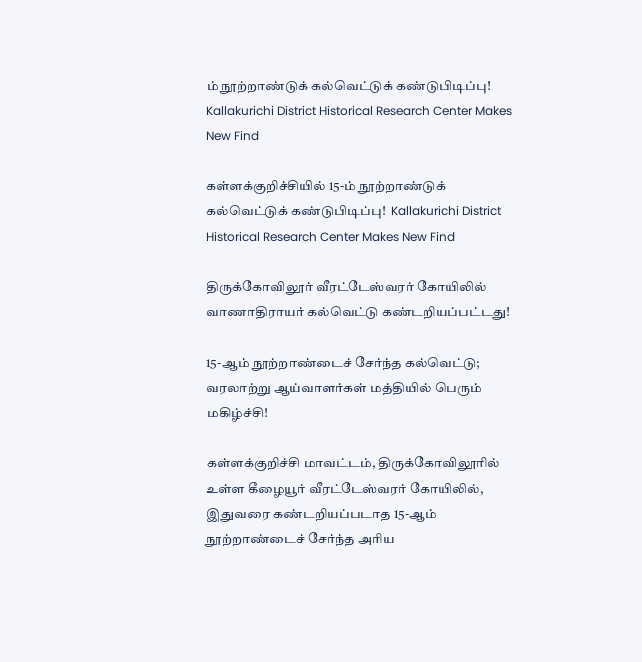ம் நூற்றாண்டுக் கல்வெட்டுக் கண்டுபிடிப்பு! Kallakurichi District Historical Research Center Makes New Find

கள்ளக்குறிச்சியில் 15-ம் நூற்றாண்டுக் கல்வெட்டுக் கண்டுபிடிப்பு!  Kallakurichi District Historical Research Center Makes New Find

திருக்கோவிலூர் வீரட்டேஸ்வரர் கோயிலில் வாணாதிராயர் கல்வெட்டு கண்டறியப்பட்டது!

15-ஆம் நூற்றாண்டைச் சேர்ந்த கல்வெட்டு; வரலாற்று ஆய்வாளர்கள் மத்தியில் பெரும் மகிழ்ச்சி!

கள்ளக்குறிச்சி மாவட்டம், திருக்கோவிலூரில் உள்ள கீழையூர் வீரட்டேஸ்வரர் கோயிலில், இதுவரை கண்டறியப்படாத 15-ஆம் நூற்றாண்டைச் சேர்ந்த அரிய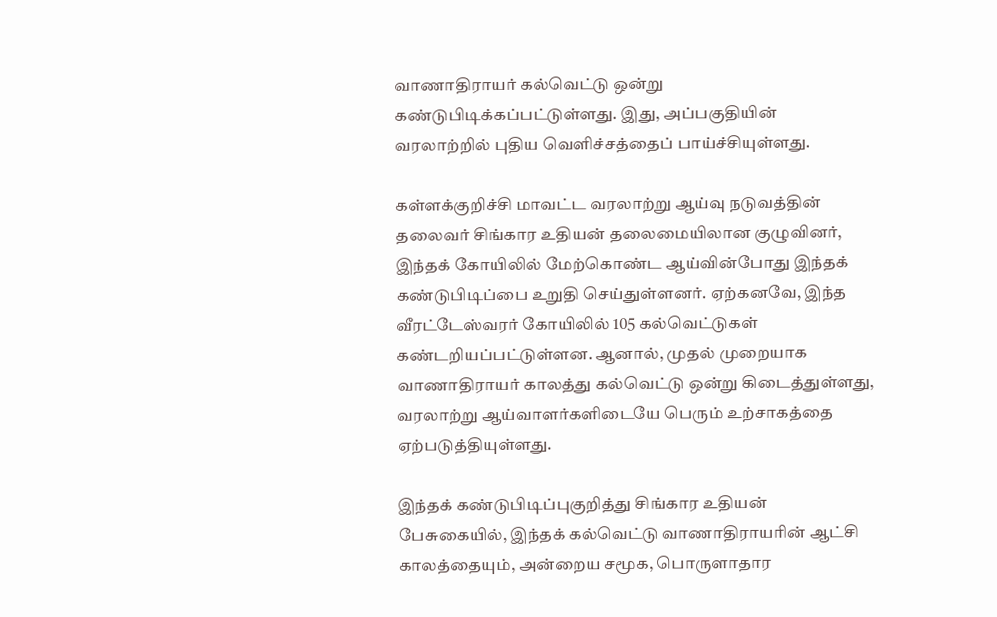வாணாதிராயர் கல்வெட்டு ஒன்று கண்டுபிடிக்கப்பட்டுள்ளது. இது, அப்பகுதியின் வரலாற்றில் புதிய வெளிச்சத்தைப் பாய்ச்சியுள்ளது.

கள்ளக்குறிச்சி மாவட்ட வரலாற்று ஆய்வு நடுவத்தின் தலைவர் சிங்கார உதியன் தலைமையிலான குழுவினர், இந்தக் கோயிலில் மேற்கொண்ட ஆய்வின்போது இந்தக் கண்டுபிடிப்பை உறுதி செய்துள்ளனர். ஏற்கனவே, இந்த வீரட்டேஸ்வரர் கோயிலில் 105 கல்வெட்டுகள் கண்டறியப்பட்டுள்ளன. ஆனால், முதல் முறையாக வாணாதிராயர் காலத்து கல்வெட்டு ஒன்று கிடைத்துள்ளது, வரலாற்று ஆய்வாளர்களிடையே பெரும் உற்சாகத்தை ஏற்படுத்தியுள்ளது.

இந்தக் கண்டுபிடிப்புகுறித்து சிங்கார உதியன் பேசுகையில், இந்தக் கல்வெட்டு வாணாதிராயரின் ஆட்சி காலத்தையும், அன்றைய சமூக, பொருளாதார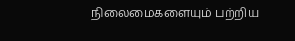நிலைமைகளையும் பற்றிய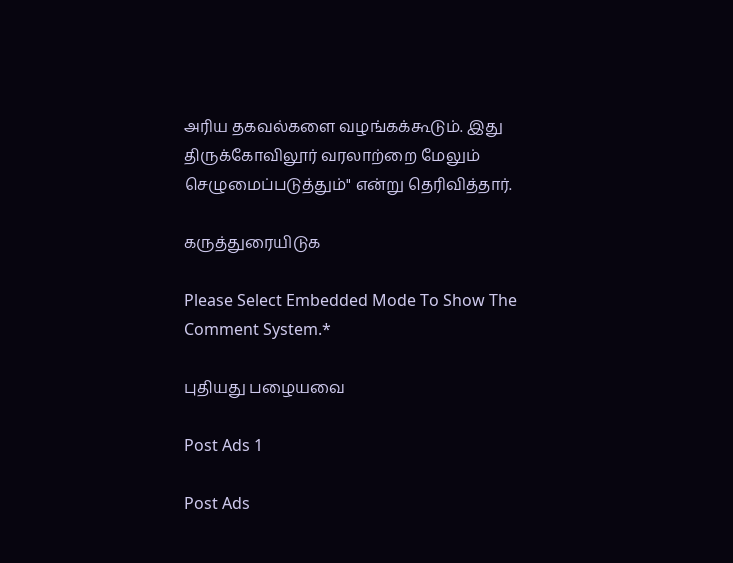அரிய தகவல்களை வழங்கக்கூடும். இது திருக்கோவிலூர் வரலாற்றை மேலும் செழுமைப்படுத்தும்" என்று தெரிவித்தார்.

கருத்துரையிடுக

Please Select Embedded Mode To Show The Comment System.*

புதியது பழையவை

Post Ads 1

Post Ads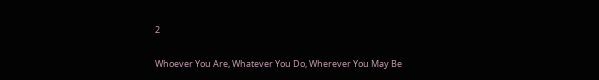2

Whoever You Are, Whatever You Do, Wherever You May Be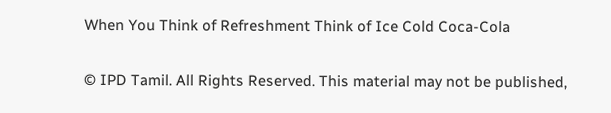When You Think of Refreshment Think of Ice Cold Coca-Cola

© IPD Tamil. All Rights Reserved. This material may not be published,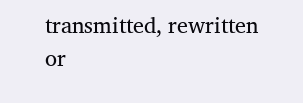transmitted, rewritten or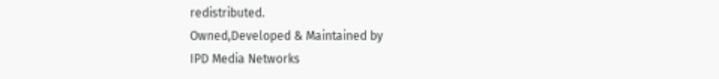redistributed.
Owned,Developed & Maintained by
IPD Media Networks